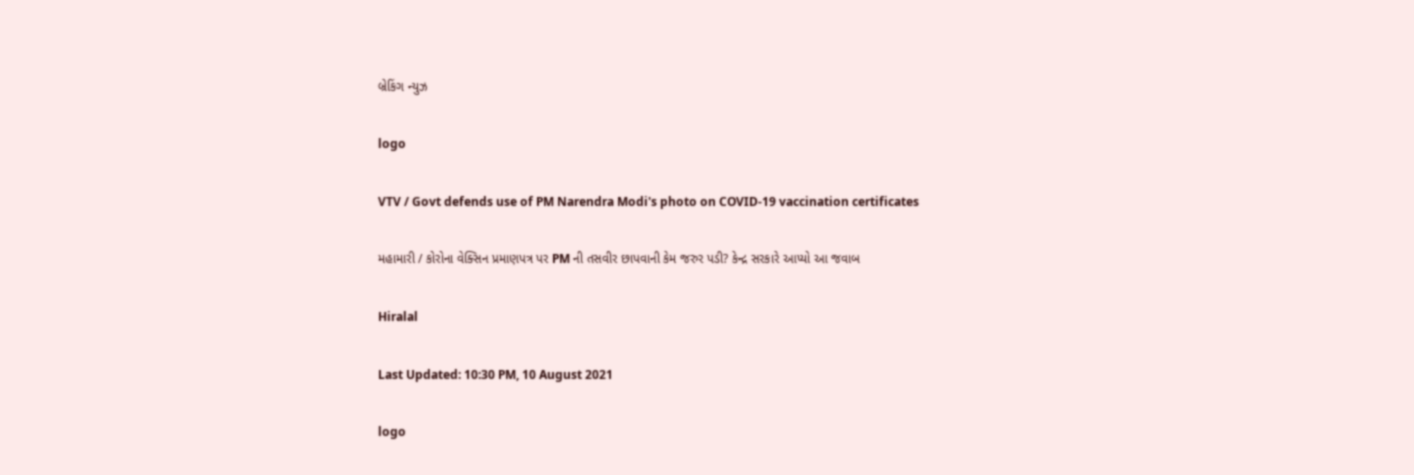બ્રેકિંગ ન્યુઝ

logo

VTV / Govt defends use of PM Narendra Modi's photo on COVID-19 vaccination certificates

મહામારી / કોરોના વેક્સિન પ્રમાણપત્ર પર PM ની તસવીર છાપવાની કેમ જરુર પડી? કેન્દ્ર સરકારે આપ્યો આ જવાબ

Hiralal

Last Updated: 10:30 PM, 10 August 2021

logo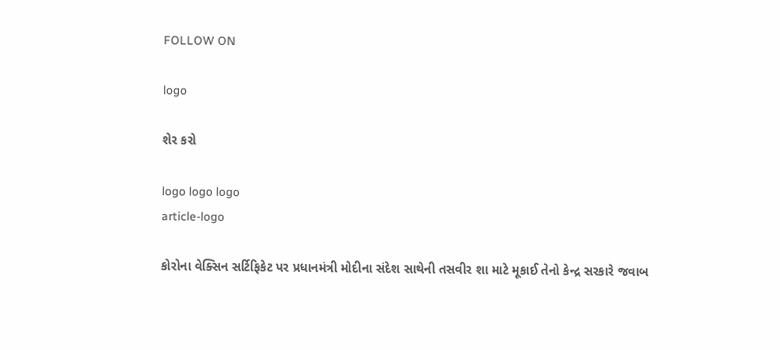FOLLOW ON

logo

શેર કરો

logo logo logo
article-logo

કોરોના વેક્સિન સર્ટિફિકેટ પર પ્રધાનમંત્રી મોદીના સંદેશ સાથેની તસવીર શા માટે મૂકાઈ તેનો કેન્દ્ર સરકારે જવાબ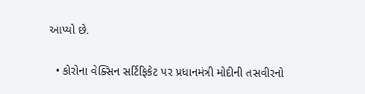આપ્યો છે.

  • કોરોના વેક્સિન સર્ટિફિકેટ પર પ્રધાનમંત્રી મોદીની તસવીરનો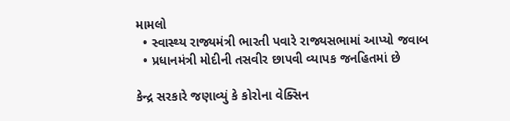મામલો
  • સ્વાસ્થ્ય રાજ્યમંત્રી ભારતી પવારે રાજ્યસભામાં આપ્યો જવાબ
  • પ્રધાનમંત્રી મોદીની તસવીર છાપવી વ્યાપક જનહિતમાં છે

કેન્દ્ર સરકારે જણાવ્યું કે કોરોના વેક્સિન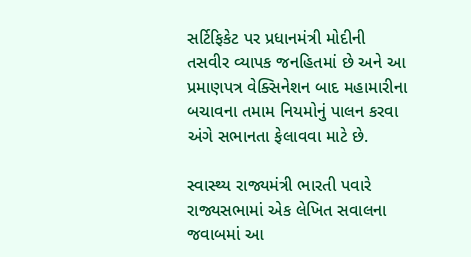સર્ટિફિકેટ પર પ્રધાનમંત્રી મોદીની તસવીર વ્યાપક જનહિતમાં છે અને આ પ્રમાણપત્ર વેક્સિનેશન બાદ મહામારીના બચાવના તમામ નિયમોનું પાલન કરવા અંગે સભાનતા ફેલાવવા માટે છે.

સ્વાસ્થ્ય રાજ્યમંત્રી ભારતી પવારે રાજ્યસભામાં એક લેખિત સવાલના જવાબમાં આ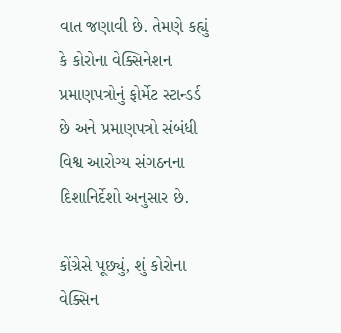વાત જણાવી છે. તેમણે કહ્યું કે કોરોના વેક્સિનેશન પ્રમાણપત્રોનું ફોર્મેટ સ્ટાન્ડર્ડ છે અને પ્રમાણપત્રો સંબંધી વિશ્વ આરોગ્ય સંગઠનના દિશાનિર્દેશો અનુસાર છે.

કોંગ્રેસે પૂછ્યું, શું કોરોના વેક્સિન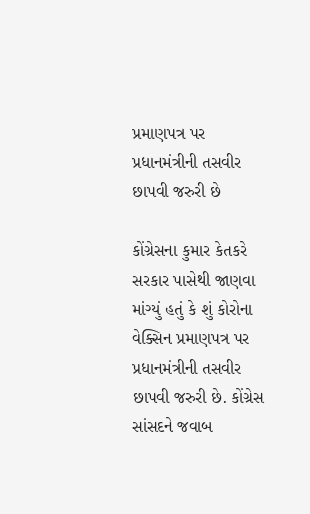પ્રમાણપત્ર પર પ્રધાનમંત્રીની તસવીર છાપવી જરુરી છે

કોંગ્રેસના કુમાર કેતકરે સરકાર પાસેથી જાણવા માંગ્યું હતું કે શું કોરોના વેક્સિન પ્રમાણપત્ર પર પ્રધાનમંત્રીની તસવીર છાપવી જરુરી છે. કોંગ્રેસ સાંસદને જવાબ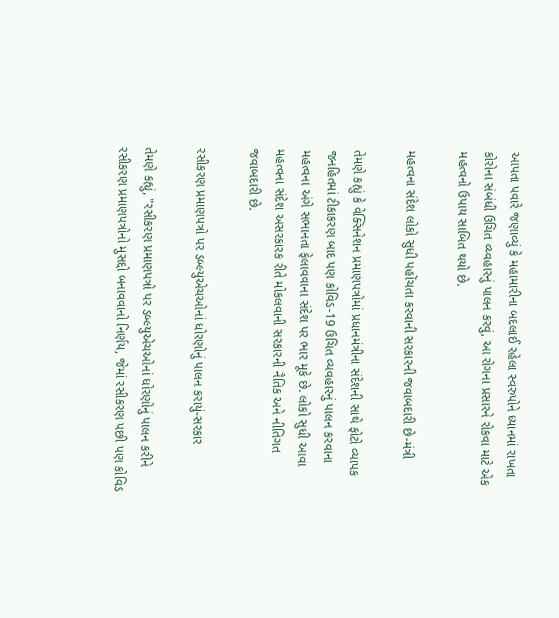આપતા પવારે જણાવ્યું કે મહામારીના બદલાઈ રહેલા સ્વરુપોને ધ્યાનમાં રાખતા કોરોના સંબંધી ઉચિત વ્ય્વહારનું પાલન કરવું, આ રોગના પ્રસારને રોકવા માટે એક મહત્વનો ઉપાય સાબિત થયો છે.

મહત્વના સંદેશ લોકો સુધી પહોંચતા કરવાની સરકારની જવાબદારી છે-મંત્રી

તેમણે કહ્યું કે વેક્સિનેશન પ્રમાણપત્રોમાં પ્રધાનમંત્રીના સંદેશની સાથે ફોટો વ્યાપક જનહિતમાં ટીકાકરણ બાદ પણ કોવિડ-19 ઉચિત વ્યવહારનું પાલન કરવાના મહત્વના અંગે સભાનતા ફેલાવવાના સંદેશ પર ભાર મૂકે છે. લોકો સુધી આવા મહત્વના સંદેશ અસરકારક રીતે મોકલવાની સરકારની નૈતિક અને નીતિગત જવાબદારી છે.

રસીકરણ પ્રમાણપત્રો પર ડબ્લ્યુએચઓનાં ધોરણોનું પાલન કરાયું-સરકાર

તેમણે કહ્યું, "રસીકરણ પ્રમાણપત્રો પર ડબ્લ્યુએચઓનાં ધોરણોનું પાલન કરીને રસીકરણ પ્રમાણપત્રોનો મુસદ્દો બનાવવાનો નિર્ણય, જેમાં રસીકરણ પછી પણ કોવિડ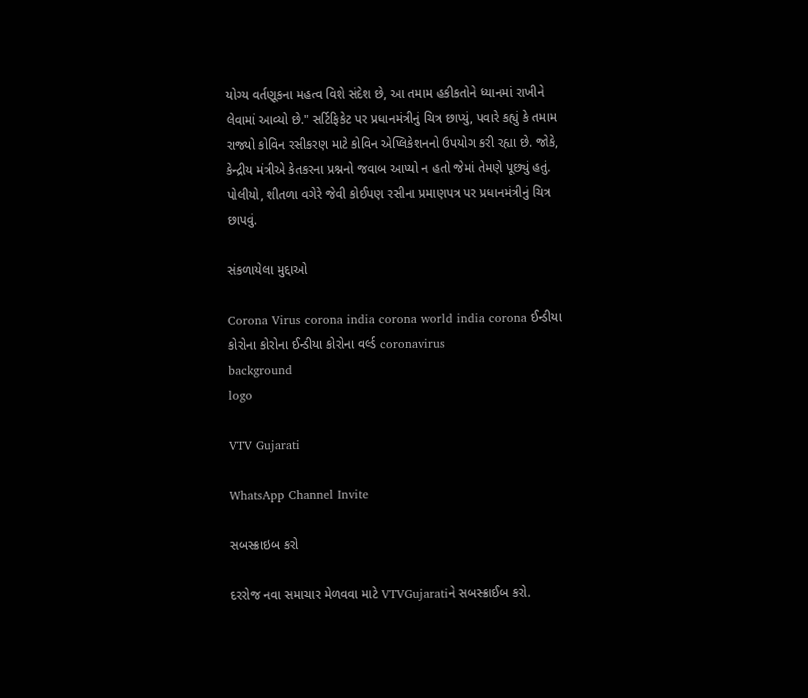યોગ્ય વર્તણૂકના મહત્વ વિશે સંદેશ છે, આ તમામ હકીકતોને ધ્યાનમાં રાખીને લેવામાં આવ્યો છે." સર્ટિફિકેટ પર પ્રધાનમંત્રીનું ચિત્ર છાપ્યું, પવારે કહ્યું કે તમામ રાજ્યો કોવિન રસીકરણ માટે કોવિન એપ્લિકેશનનો ઉપયોગ કરી રહ્યા છે. જોકે, કેન્દ્રીય મંત્રીએ કેતકરના પ્રશ્નનો જવાબ આપ્યો ન હતો જેમાં તેમણે પૂછ્યું હતું. પોલીયો, શીતળા વગેરે જેવી કોઈપણ રસીના પ્રમાણપત્ર પર પ્રધાનમંત્રીનું ચિત્ર છાપવું.

સંકળાયેલા મુદ્દાઓ

Corona Virus corona india corona world india corona ઈન્ડીયા કોરોના કોરોના ઈન્ડીયા કોરોના વર્લ્ડ coronavirus
background
logo

VTV Gujarati

WhatsApp Channel Invite

સબસ્ક્રાઇબ કરો

દરરોજ નવા સમાચાર મેળવવા માટે VTVGujaratiને સબસ્ક્રાઈબ કરો.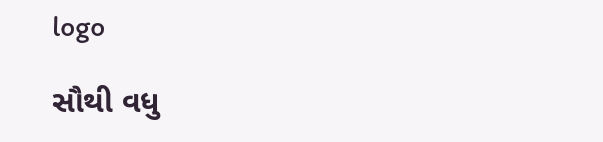logo

સૌથી વધુ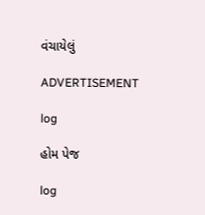વંચાયેલું

ADVERTISEMENT

log

હોમ પેજ

log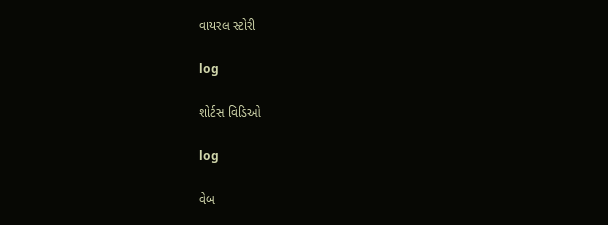વાયરલ સ્ટોરી

log

શોર્ટસ વિડિઓ

log

વેબ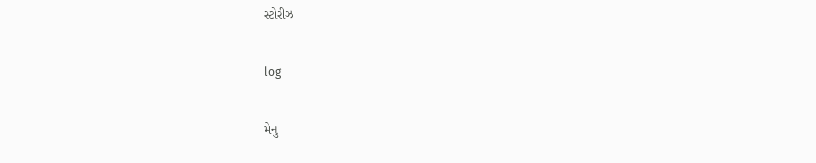સ્ટોરીઝ

log

મેનુ